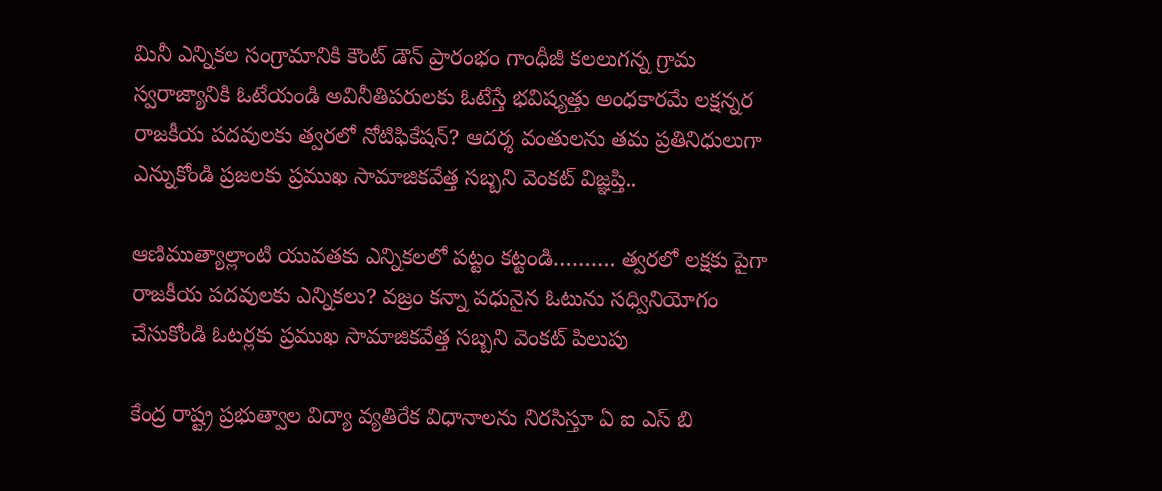మినీ ఎన్నికల సంగ్రామానికి కౌంట్ డౌన్ ప్రారంభం గాంధీజీ కలలుగన్న గ్రామ స్వరాజ్యానికి ఓటేయండి అవినీతిపరులకు ఓటేస్తే భవిష్యత్తు అంధకారమే లక్షన్నర రాజకీయ పదవులకు త్వరలో నోటిఫికేషన్? ఆదర్శ వంతులను తమ ప్రతినిధులుగా ఎన్నుకోండి ప్రజలకు ప్రముఖ సామాజికవేత్త సబ్బని వెంకట్ విజ్ఞప్తి..

ఆణిముత్యాల్లాంటి యువతకు ఎన్నికలలో పట్టం కట్టండి………. త్వరలో లక్షకు పైగా రాజకీయ పదవులకు ఎన్నికలు? వజ్రం కన్నా పధునైన ఓటును సధ్వినియోగం చేసుకోండి ఓటర్లకు ప్రముఖ సామాజికవేత్త సబ్బని వెంకట్ పిలుపు

కేంద్ర రాష్ట్ర ప్రభుత్వాల విద్యా వ్యతిరేక విధానాలను నిరసిస్తూ ఏ ఐ ఎస్ బి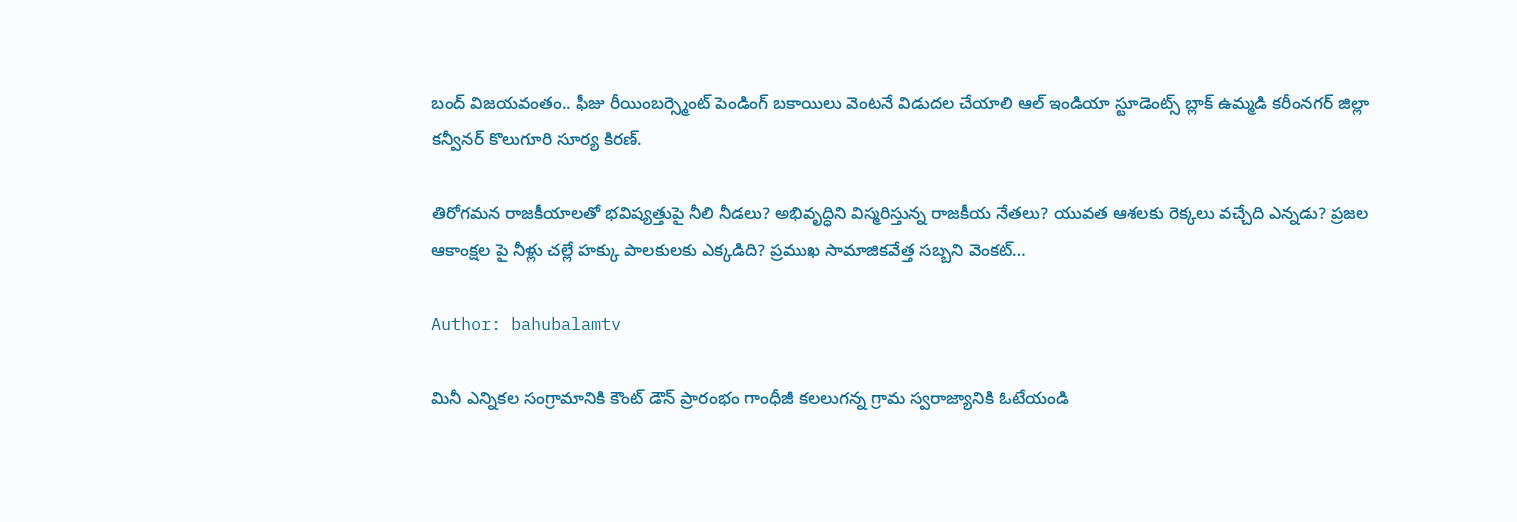బంద్ విజయవంతం.. ఫీజు రీయింబర్స్మెంట్ పెండింగ్ బకాయిలు వెంటనే విడుదల చేయాలి ఆల్ ఇండియా స్టూడెంట్స్ బ్లాక్ ఉమ్మడి కరీంనగర్ జిల్లా కన్వీనర్ కొలుగూరి సూర్య కిరణ్.

తిరోగమన రాజకీయాలతో భవిష్యత్తుపై నీలి నీడలు? అభివృద్ధిని విస్మరిస్తున్న రాజకీయ నేతలు? యువత ఆశలకు రెక్కలు వచ్చేది ఎన్నడు? ప్రజల ఆకాంక్షల పై నీళ్లు చల్లే హక్కు పాలకులకు ఎక్కడిది? ప్రముఖ సామాజికవేత్త సబ్బని వెంకట్…

Author: bahubalamtv

మినీ ఎన్నికల సంగ్రామానికి కౌంట్ డౌన్ ప్రారంభం గాంధీజీ కలలుగన్న గ్రామ స్వరాజ్యానికి ఓటేయండి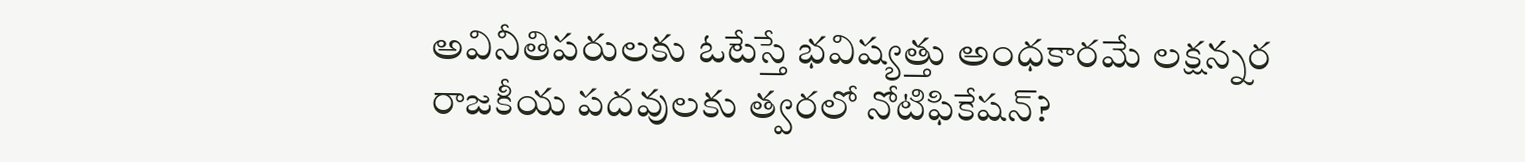అవినీతిపరులకు ఓటేస్తే భవిష్యత్తు అంధకారమే లక్షన్నర రాజకీయ పదవులకు త్వరలో నోటిఫికేషన్?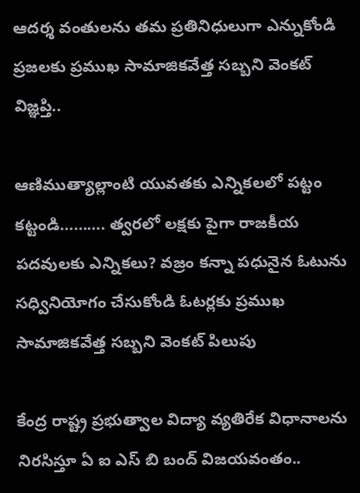ఆదర్శ వంతులను తమ ప్రతినిధులుగా ఎన్నుకోండి ప్రజలకు ప్రముఖ సామాజికవేత్త సబ్బని వెంకట్ విజ్ఞప్తి..

ఆణిముత్యాల్లాంటి యువతకు ఎన్నికలలో పట్టం కట్టండి………. త్వరలో లక్షకు పైగా రాజకీయ పదవులకు ఎన్నికలు? వజ్రం కన్నా పధునైన ఓటును సధ్వినియోగం చేసుకోండి ఓటర్లకు ప్రముఖ సామాజికవేత్త సబ్బని వెంకట్ పిలుపు

కేంద్ర రాష్ట్ర ప్రభుత్వాల విద్యా వ్యతిరేక విధానాలను నిరసిస్తూ ఏ ఐ ఎస్ బి బంద్ విజయవంతం..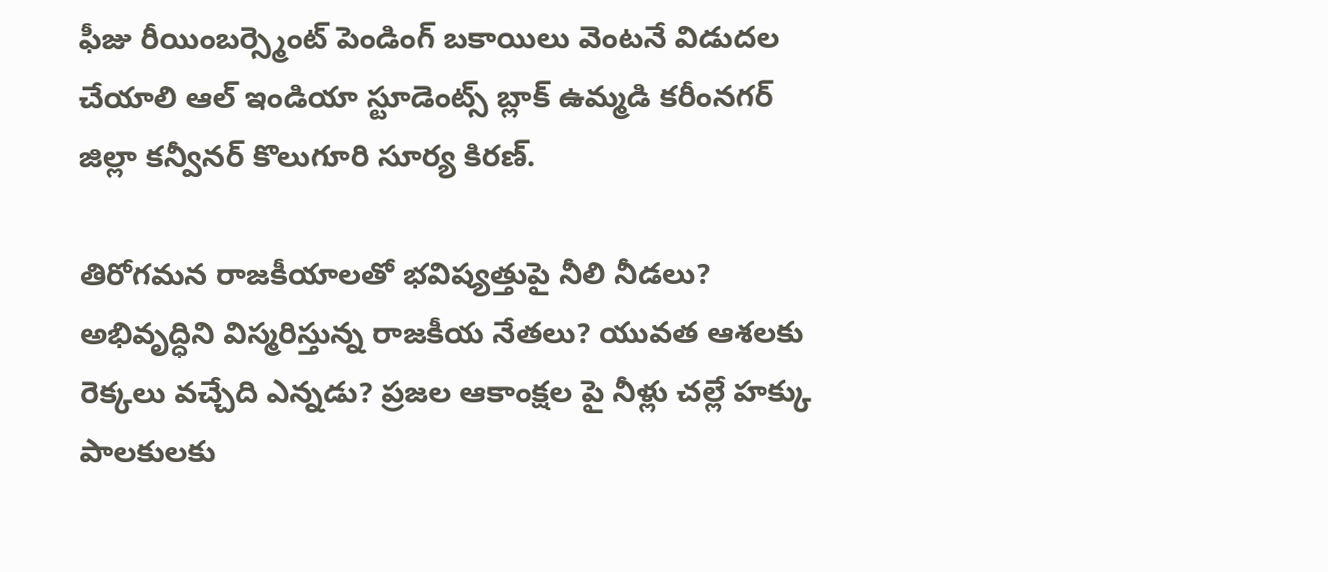ఫీజు రీయింబర్స్మెంట్ పెండింగ్ బకాయిలు వెంటనే విడుదల చేయాలి ఆల్ ఇండియా స్టూడెంట్స్ బ్లాక్ ఉమ్మడి కరీంనగర్ జిల్లా కన్వీనర్ కొలుగూరి సూర్య కిరణ్.

తిరోగమన రాజకీయాలతో భవిష్యత్తుపై నీలి నీడలు? అభివృద్ధిని విస్మరిస్తున్న రాజకీయ నేతలు? యువత ఆశలకు రెక్కలు వచ్చేది ఎన్నడు? ప్రజల ఆకాంక్షల పై నీళ్లు చల్లే హక్కు పాలకులకు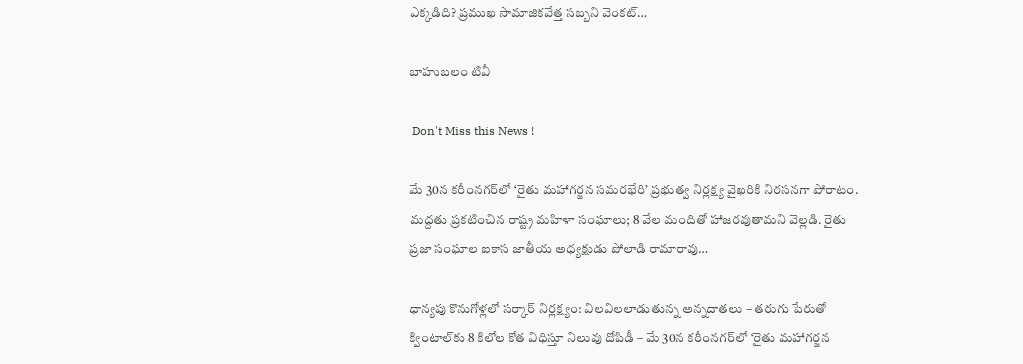ఎక్కడిది? ప్రముఖ సామాజికవేత్త సబ్బని వెంకట్…

బాహుబలం టివీ

 Don't Miss this News !

మే 30న కరీంనగర్‌లో ‘రైతు మహాగర్జన సమరభేరి’ ప్రభుత్వ నిర్లక్ష్య వైఖరికి నిరసనగా పోరాటం. మద్దతు ప్రకటించిన రాష్ట్ర మహిళా సంఘాలు; 8 వేల మందితో హాజరవుతామని వెల్లడి. రైతు ప్రజా సంఘాల ఐకాస జాతీయ అధ్యక్షుడు పోలాడి రామారావు…

ధాన్యపు కొనుగోళ్లలో సర్కార్ నిర్లక్ష్యం: విలవిలలాడుతున్న అన్నదాతలు – తరుగు పేరుతో క్వింటాల్‌కు 8 కిలోల కోత విధిస్తూ నిలువు దోపిడీ – మే 30న కరీంనగర్‌లో ‘రైతు మహాగర్జన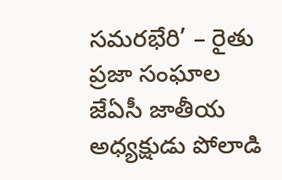సమరభేరి’ – రైతు ప్రజా సంఘాల జేఏసీ జాతీయ అధ్యక్షుడు పోలాడి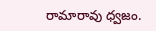రామారావు ధ్వజం.